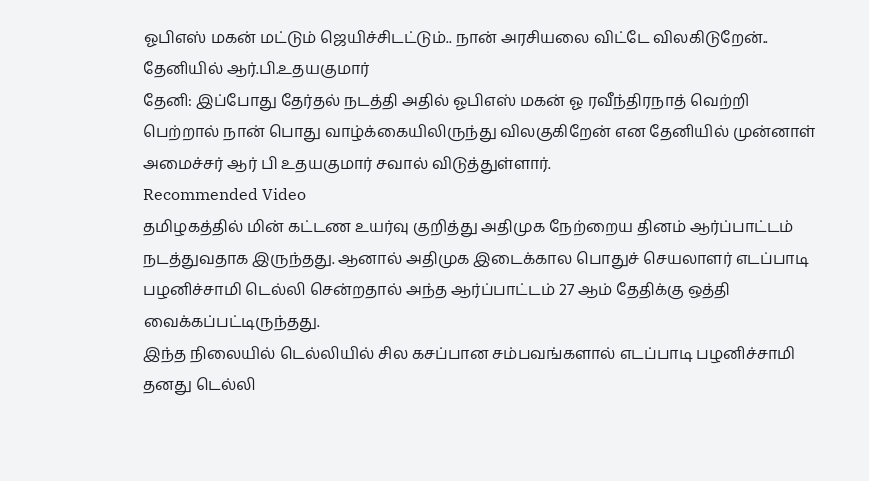ஓபிஎஸ் மகன் மட்டும் ஜெயிச்சிடட்டும்.. நான் அரசியலை விட்டே விலகிடுறேன்.. தேனியில் ஆர்.பி.உதயகுமார்
தேனி: இப்போது தேர்தல் நடத்தி அதில் ஓபிஎஸ் மகன் ஓ ரவீந்திரநாத் வெற்றி பெற்றால் நான் பொது வாழ்க்கையிலிருந்து விலகுகிறேன் என தேனியில் முன்னாள் அமைச்சர் ஆர் பி உதயகுமார் சவால் விடுத்துள்ளார்.
Recommended Video
தமிழகத்தில் மின் கட்டண உயர்வு குறித்து அதிமுக நேற்றைய தினம் ஆர்ப்பாட்டம் நடத்துவதாக இருந்தது. ஆனால் அதிமுக இடைக்கால பொதுச் செயலாளர் எடப்பாடி பழனிச்சாமி டெல்லி சென்றதால் அந்த ஆர்ப்பாட்டம் 27 ஆம் தேதிக்கு ஒத்தி வைக்கப்பட்டிருந்தது.
இந்த நிலையில் டெல்லியில் சில கசப்பான சம்பவங்களால் எடப்பாடி பழனிச்சாமி தனது டெல்லி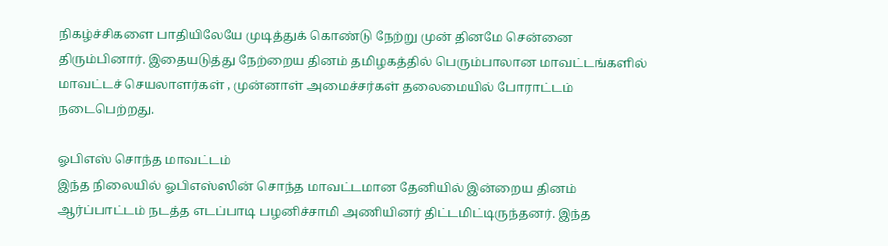நிகழ்ச்சிகளை பாதியிலேயே முடித்துக் கொண்டு நேற்று முன் தினமே சென்னை திரும்பினார். இதையடுத்து நேற்றைய தினம் தமிழகத்தில் பெரும்பாலான மாவட்டங்களில் மாவட்டச் செயலாளர்கள் , முன்னாள் அமைச்சர்கள் தலைமையில் போராட்டம் நடைபெற்றது.

ஓபிஎஸ் சொந்த மாவட்டம்
இந்த நிலையில் ஓபிஎஸ்ஸின் சொந்த மாவட்டமான தேனியில் இன்றைய தினம் ஆர்ப்பாட்டம் நடத்த எடப்பாடி பழனிச்சாமி அணியினர் திட்டமிட்டிருந்தனர். இந்த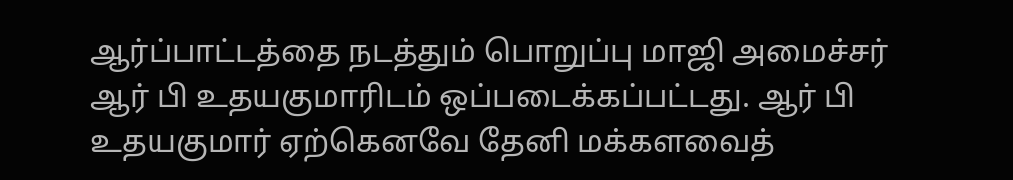ஆர்ப்பாட்டத்தை நடத்தும் பொறுப்பு மாஜி அமைச்சர் ஆர் பி உதயகுமாரிடம் ஒப்படைக்கப்பட்டது. ஆர் பி உதயகுமார் ஏற்கெனவே தேனி மக்களவைத்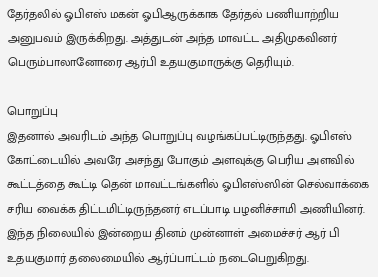தேர்தலில் ஓபிஎஸ் மகன் ஓபிஆருக்காக தேர்தல் பணியாற்றிய அனுபவம் இருக்கிறது. அத்துடன் அந்த மாவட்ட அதிமுகவினர் பெரும்பாலானோரை ஆர்பி உதயகுமாருக்கு தெரியும்.

பொறுப்பு
இதனால் அவரிடம் அந்த பொறுப்பு வழங்கப்பட்டிருந்தது. ஓபிஎஸ் கோட்டையில் அவரே அசந்து போகும் அளவுக்கு பெரிய அளவில் கூட்டத்தை கூட்டி தென் மாவட்டங்களில் ஓபிஎஸ்ஸின் செல்வாக்கை சரிய வைக்க திட்டமிட்டிருந்தனர் எடப்பாடி பழனிச்சாமி அணியினர். இந்த நிலையில் இன்றைய தினம் முன்னாள் அமைச்சர் ஆர் பி உதயகுமார் தலைமையில் ஆர்ப்பாட்டம் நடைபெறுகிறது.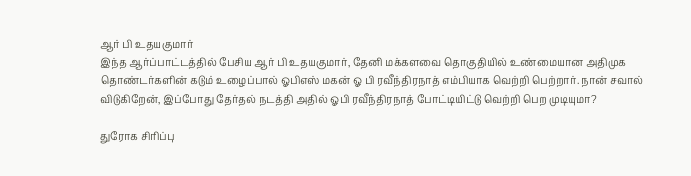ஆர் பி உதயகுமார்
இந்த ஆர்ப்பாட்டத்தில் பேசிய ஆர் பி உதயகுமார், தேனி மக்களவை தொகுதியில் உண்மையான அதிமுக தொண்டர்களின் கடும் உழைப்பால் ஓபிஎஸ் மகன் ஓ பி ரவீந்திரநாத் எம்பியாக வெற்றி பெற்றார். நான் சவால் விடுகிறேன், இப்போது தேர்தல் நடத்தி அதில் ஓபி ரவீந்திரநாத் போட்டியிட்டு வெற்றி பெற முடியுமா?

துரோக சிரிப்பு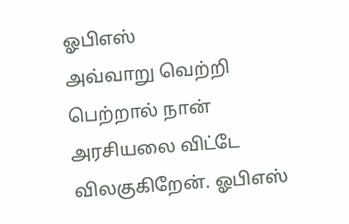ஓபிஎஸ்
அவ்வாறு வெற்றி பெற்றால் நான் அரசியலை விட்டே விலகுகிறேன். ஓபிஎஸ்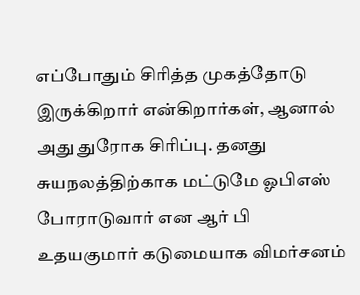எப்போதும் சிரித்த முகத்தோடு இருக்கிறார் என்கிறார்கள், ஆனால் அது துரோக சிரிப்பு. தனது சுயநலத்திற்காக மட்டுமே ஓபிஎஸ் போராடுவார் என ஆர் பி உதயகுமார் கடுமையாக விமர்சனம்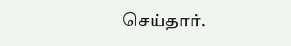செய்தார்.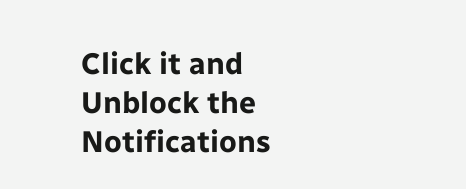Click it and Unblock the Notifications